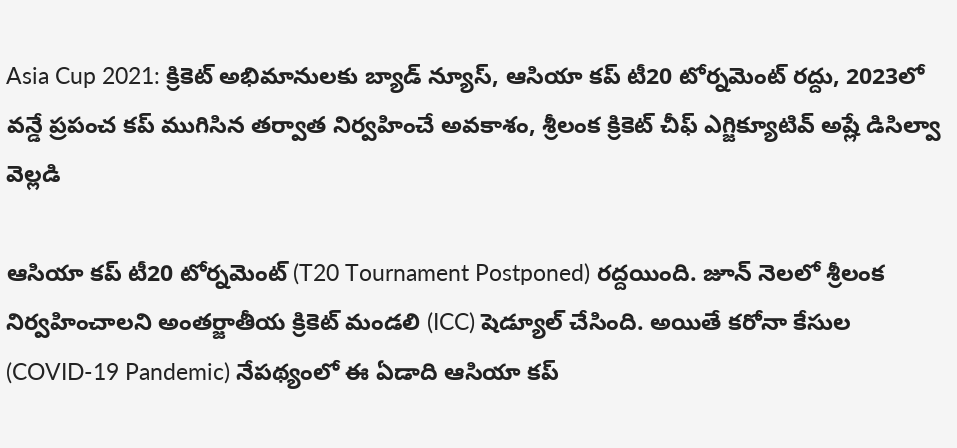Asia Cup 2021: క్రికెట్ అభిమానులకు బ్యాడ్ న్యూస్, ఆసియా కప్ టీ20 టోర్నమెంట్ రద్దు, 2023లో వన్డే ప్రపంచ కప్‌ ముగిసిన తర్వాత నిర్వహించే అవకాశం, శ్రీలంక క్రికెట్ చీఫ్ ఎగ్జిక్యూటివ్ అష్లే డిసిల్వా వెల్లడి

ఆసియా కప్ టీ20 టోర్నమెంట్ (T20 Tournament Postponed) రద్దయింది. జూన్ నెలలో శ్రీలంక నిర్వహించాలని అంతర్జాతీయ క్రికెట్ మండలి (ICC) షెడ్యూల్ చేసింది. అయితే కరోనా కేసుల (COVID-19 Pandemic) నేపథ్యంలో ఈ ఏడాది ఆసియా కప్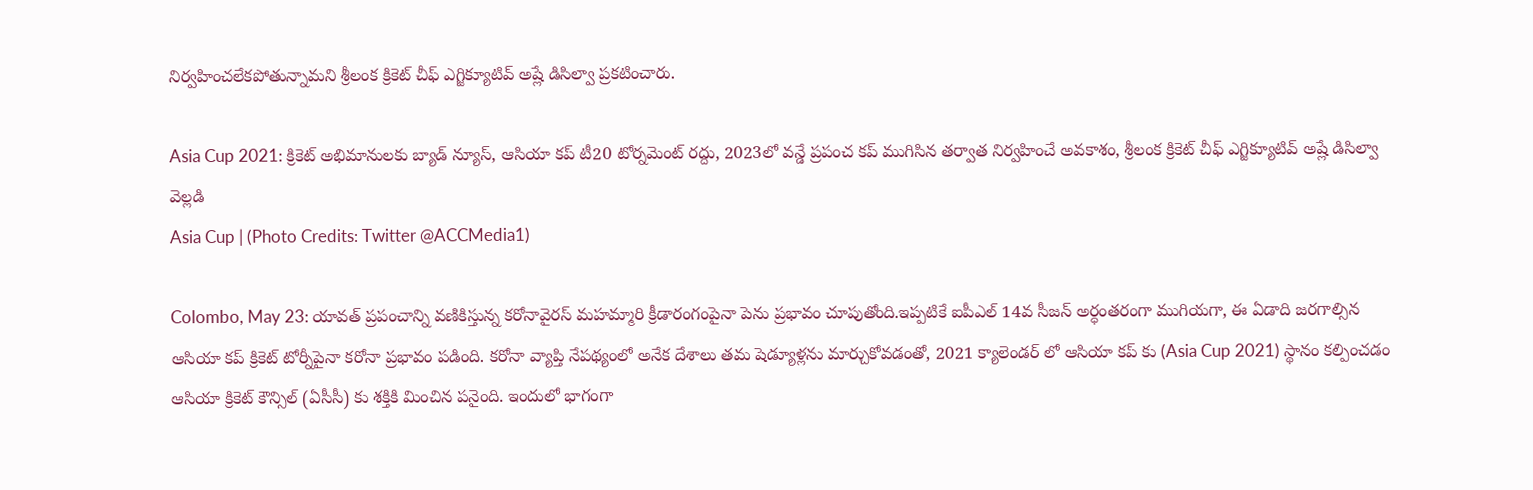నిర్వహించలేకపోతున్నామని శ్రీలంక క్రికెట్ చీఫ్ ఎగ్జిక్యూటివ్ అష్లే డిసిల్వా ప్రకటించారు.

Asia Cup 2021: క్రికెట్ అభిమానులకు బ్యాడ్ న్యూస్, ఆసియా కప్ టీ20 టోర్నమెంట్ రద్దు, 2023లో వన్డే ప్రపంచ కప్‌ ముగిసిన తర్వాత నిర్వహించే అవకాశం, శ్రీలంక క్రికెట్ చీఫ్ ఎగ్జిక్యూటివ్ అష్లే డిసిల్వా వెల్లడి
Asia Cup | (Photo Credits: Twitter @ACCMedia1)

Colombo, May 23: యావత్ ప్రపంచాన్ని వణికిస్తున్న కరోనావైరస్ మహమ్మారి క్రీడారంగంపైనా పెను ప్రభావం చూపుతోంది.ఇప్పటికే ఐపీఎల్ 14వ సీజన్ అర్ధంతరంగా ముగియగా, ఈ ఏడాది జరగాల్సిన ఆసియా కప్ క్రికెట్ టోర్నీపైనా కరోనా ప్రభావం పడింది. కరోనా వ్యాప్తి నేపథ్యంలో అనేక దేశాలు తమ షెడ్యూళ్లను మార్చుకోవడంతో, 2021 క్యాలెండర్ లో ఆసియా కప్ కు (Asia Cup 2021) స్థానం కల్పించడం ఆసియా క్రికెట్ కౌన్సిల్ (ఏసీసీ) కు శక్తికి మించిన పనైంది. ఇందులో భాగంగా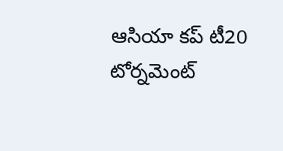ఆసియా కప్ టీ20 టోర్నమెంట్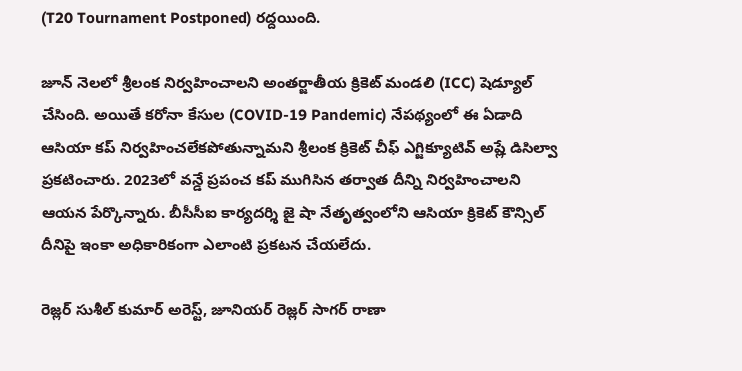(T20 Tournament Postponed) రద్దయింది.

జూన్ నెలలో శ్రీలంక నిర్వహించాలని అంతర్జాతీయ క్రికెట్ మండలి (ICC) షెడ్యూల్ చేసింది. అయితే కరోనా కేసుల (COVID-19 Pandemic) నేపథ్యంలో ఈ ఏడాది ఆసియా కప్ నిర్వహించలేకపోతున్నామని శ్రీలంక క్రికెట్ చీఫ్ ఎగ్జిక్యూటివ్ అష్లే డిసిల్వా ప్రకటించారు. 2023లో వన్డే ప్రపంచ కప్‌ ముగిసిన తర్వాత దీన్ని నిర్వహించాలని ఆయన పేర్కొన్నారు. బీసీసీఐ కార్యదర్శి జై షా నేతృత్వంలోని ఆసియా క్రికెట్‌ కౌన్సిల్ దీనిపై ఇంకా అధికారికంగా ఎలాంటి ప్రకటన చేయలేదు.

రెజ్లర్‌ సుశీల్‌ కుమార్‌ అరెస్ట్, జూనియర్‌ రెజ్లర్‌ సాగర్‌ రాణా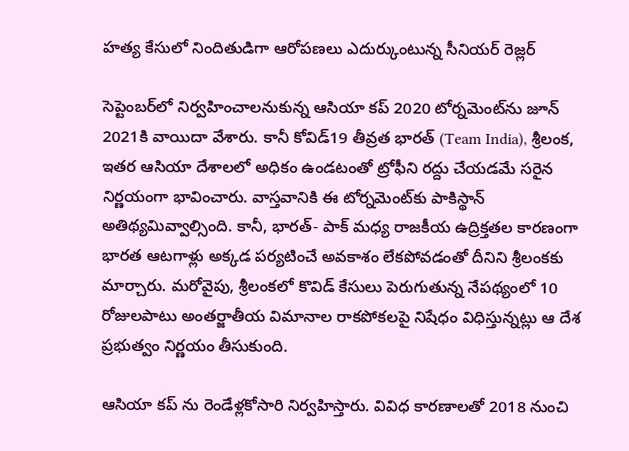హత్య కేసులో నిందితుడిగా ఆరోపణలు ఎదుర్కుంటున్న సీనియర్‌ రెజ్లర్‌

సెప్టెంబర్‌లో నిర్వహించాలనుకున్న ఆసియా కప్ 2020 టోర్నమెంట్‌ను జూన్ 2021కి వాయిదా వేశారు. కానీ కోవిడ్19 తీవ్రత భారత్ (Team India), శ్రీలంక, ఇతర ఆసియా దేశాలలో అధికం ఉండటంతో ట్రోఫీని రద్దు చేయడమే సరైన నిర్ణయంగా భావించారు. వాస్తవానికి ఈ టోర్నమెంట్‌కు పాకిస్థాన్‌ అతిథ్యమివ్వాల్సింది. కానీ, భారత్- పాక్‌ మధ్య రాజకీయ ఉద్రిక్తతల కారణంగా భారత ఆటగాళ్లు అక్కడ పర్యటించే అవకాశం లేకపోవడంతో దీనిని శ్రీలంకకు మార్చారు. మరోవైపు, శ్రీలంకలో కొవిడ్ కేసులు పెరుగుతున్న నేపథ్యంలో 10 రోజులపాటు అంతర్జాతీయ విమానాల రాకపోకలపై నిషేధం విధిస్తున్నట్లు ఆ దేశ ప్రభుత్వం నిర్ణయం తీసుకుంది.

ఆసియా కప్ ను రెండేళ్లకోసారి నిర్వహిస్తారు. వివిధ కారణాలతో 2018 నుంచి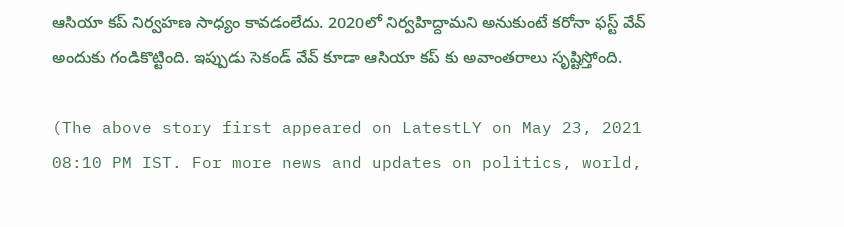ఆసియా కప్ నిర్వహణ సాధ్యం కావడంలేదు. 2020లో నిర్వహిద్దామని అనుకుంటే కరోనా ఫస్ట్ వేవ్ అందుకు గండికొట్టింది. ఇప్పుడు సెకండ్ వేవ్ కూడా ఆసియా కప్ కు అవాంతరాలు సృష్టిస్తోంది.

(The above story first appeared on LatestLY on May 23, 2021 08:10 PM IST. For more news and updates on politics, world,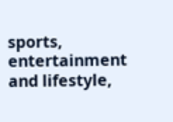sports, entertainment and lifestyle,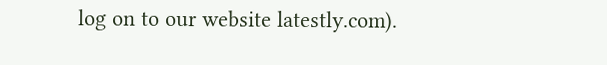log on to our website latestly.com).